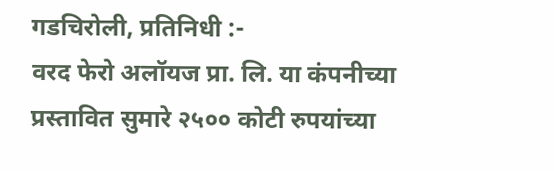गडचिरोली, प्रतिनिधी :-
वरद फेरो अलॉयज प्रा. लि. या कंपनीच्या प्रस्तावित सुमारे २५०० कोटी रुपयांच्या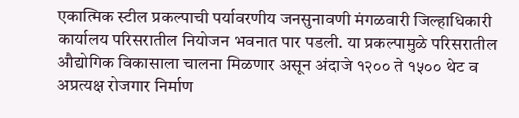एकात्मिक स्टील प्रकल्पाची पर्यावरणीय जनसुनावणी मंगळवारी जिल्हाधिकारी कार्यालय परिसरातील नियोजन भवनात पार पडली. या प्रकल्पामुळे परिसरातील औद्योगिक विकासाला चालना मिळणार असून अंदाजे १२०० ते १५०० थेट व अप्रत्यक्ष रोजगार निर्माण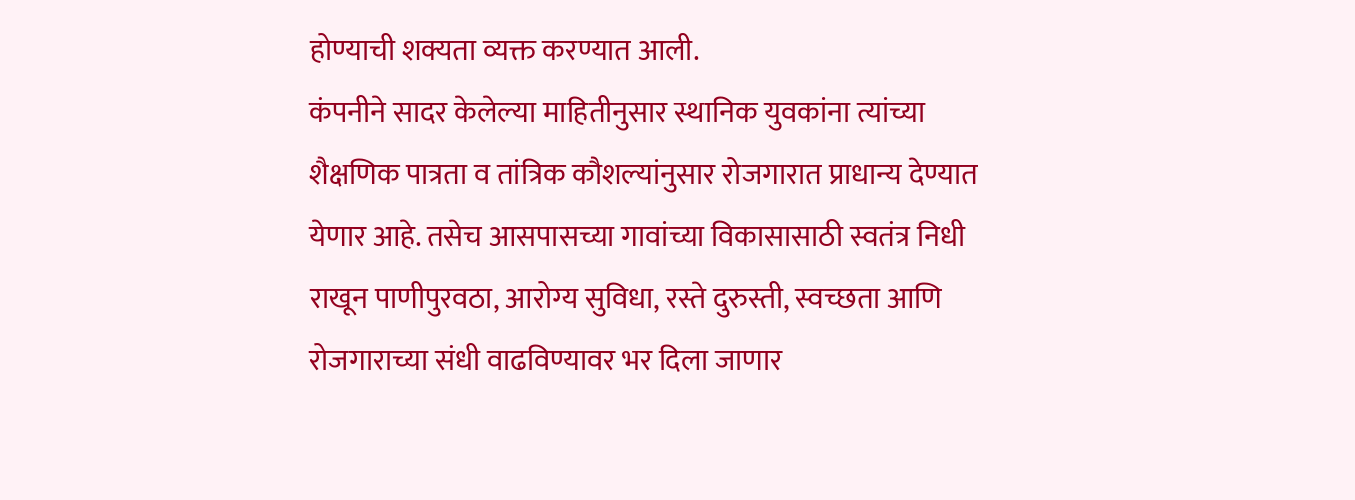होण्याची शक्यता व्यक्त करण्यात आली.
कंपनीने सादर केलेल्या माहितीनुसार स्थानिक युवकांना त्यांच्या शैक्षणिक पात्रता व तांत्रिक कौशल्यांनुसार रोजगारात प्राधान्य देण्यात येणार आहे. तसेच आसपासच्या गावांच्या विकासासाठी स्वतंत्र निधी राखून पाणीपुरवठा, आरोग्य सुविधा, रस्ते दुरुस्ती, स्वच्छता आणि रोजगाराच्या संधी वाढविण्यावर भर दिला जाणार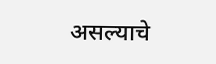असल्याचे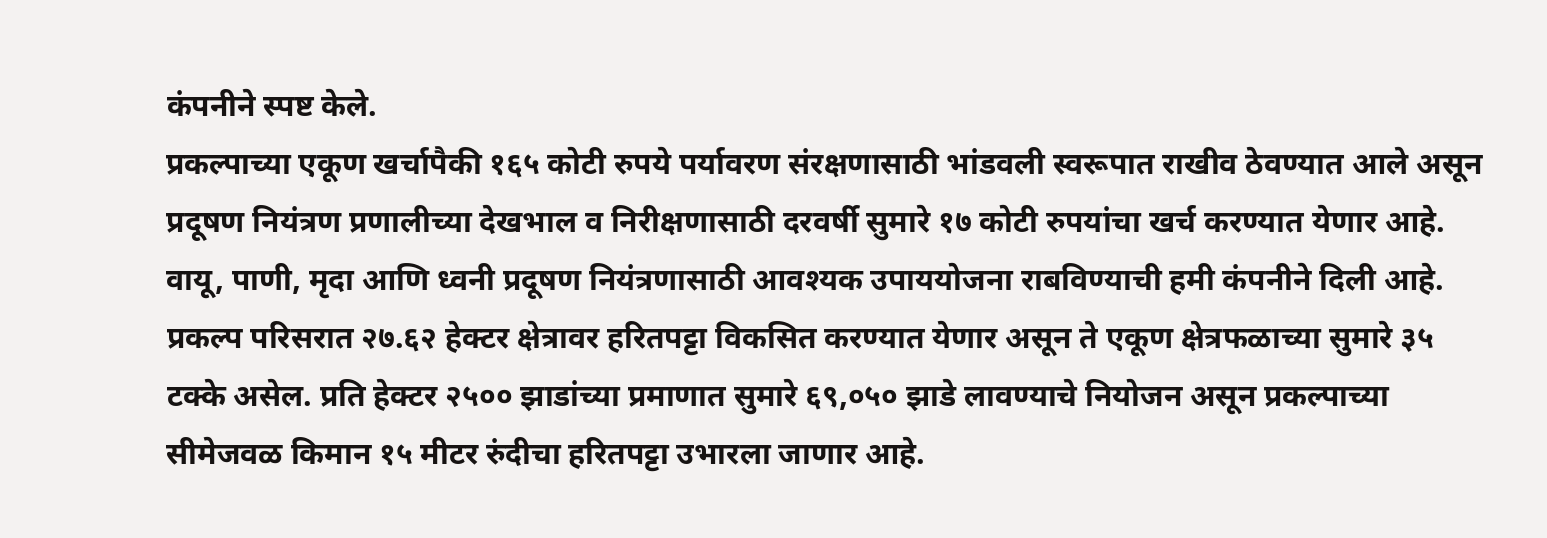कंपनीने स्पष्ट केले.
प्रकल्पाच्या एकूण खर्चापैकी १६५ कोटी रुपये पर्यावरण संरक्षणासाठी भांडवली स्वरूपात राखीव ठेवण्यात आले असून प्रदूषण नियंत्रण प्रणालीच्या देखभाल व निरीक्षणासाठी दरवर्षी सुमारे १७ कोटी रुपयांचा खर्च करण्यात येणार आहे. वायू, पाणी, मृदा आणि ध्वनी प्रदूषण नियंत्रणासाठी आवश्यक उपाययोजना राबविण्याची हमी कंपनीने दिली आहे.
प्रकल्प परिसरात २७.६२ हेक्टर क्षेत्रावर हरितपट्टा विकसित करण्यात येणार असून ते एकूण क्षेत्रफळाच्या सुमारे ३५ टक्के असेल. प्रति हेक्टर २५०० झाडांच्या प्रमाणात सुमारे ६९,०५० झाडे लावण्याचे नियोजन असून प्रकल्पाच्या सीमेजवळ किमान १५ मीटर रुंदीचा हरितपट्टा उभारला जाणार आहे.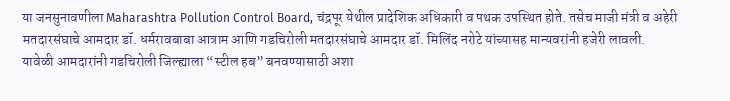या जनसुनावणीला Maharashtra Pollution Control Board, चंद्रपूर येथील प्रादेशिक अधिकारी व पथक उपस्थित होते. तसेच माजी मंत्री व अहेरी मतदारसंघाचे आमदार डॉ. धर्मरावबाबा आत्राम आणि गडचिरोली मतदारसंघाचे आमदार डॉ. मिलिंद नरोटे यांच्यासह मान्यवरांनी हजेरी लावली.
यावेळी आमदारांनी गडचिरोली जिल्ह्याला “स्टील हब” बनवण्यासाठी अशा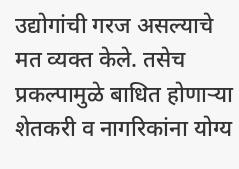उद्योगांची गरज असल्याचे मत व्यक्त केले. तसेच प्रकल्पामुळे बाधित होणाऱ्या शेतकरी व नागरिकांना योग्य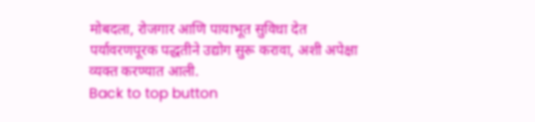मोबदला, रोजगार आणि पायाभूत सुविधा देत पर्यावरणपूरक पद्धतीने उद्योग सुरू करावा, अशी अपेक्षा व्यक्त करण्यात आली.
Back to top button